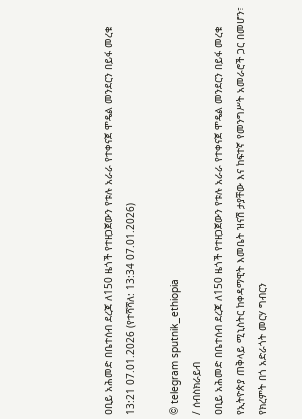ዐቢይ አሕመድ በቤተሰብ ደረጃ ለ150 ዜጎች የተዘጋጀውን የቱሉ አራራ የተቀናጀ ሞዴል መንደርን በይፋ መረቁ
13:21 07.01.2026 (የተሻሻለ: 13:34 07.01.2026)

© telegram sputnik_ethiopia
/ ሰብስክራይብ
ዐቢይ አሕመድ በቤተሰብ ደረጃ ለ150 ዜጎች የተዘጋጀውን የቱሉ አራራ የተቀናጀ ሞዴል መንደርን በይፋ መረቁ
የኢትዮጵያ ጠቅላይ ሚኒስትር ከቀዳማዊት እመቤት ዝናሽ ታያቸው እና ከፍተኛ የመንግሥት አመራሮች ጋር በመሆን፣ የክረምት በጎ አድራጎት መርሃ ግብርን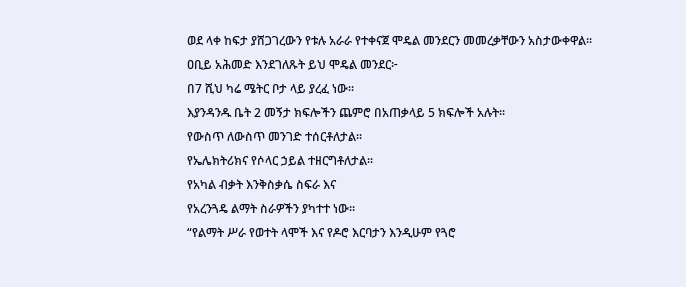ወደ ላቀ ከፍታ ያሸጋገረውን የቱሉ አራራ የተቀናጀ ሞዴል መንደርን መመረቃቸውን አስታውቀዋል፡፡
ዐቢይ አሕመድ እንደገለጹት ይህ ሞዴል መንደር፦
በ7 ሺህ ካሬ ሜትር ቦታ ላይ ያረፈ ነው፡፡
እያንዳንዱ ቤት 2 መኝታ ክፍሎችን ጨምሮ በአጠቃላይ 5 ክፍሎች አሉት፡፡
የውስጥ ለውስጥ መንገድ ተሰርቶለታል፡፡
የኤሌክትሪክና የሶላር ኃይል ተዘርግቶለታል፡፡
የአካል ብቃት እንቅስቃሴ ስፍራ እና
የአረንጓዴ ልማት ስራዎችን ያካተተ ነው።
“የልማት ሥራ የወተት ላሞች እና የዶሮ እርባታን እንዲሁም የጓሮ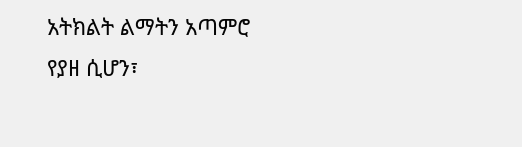አትክልት ልማትን አጣምሮ የያዘ ሲሆን፣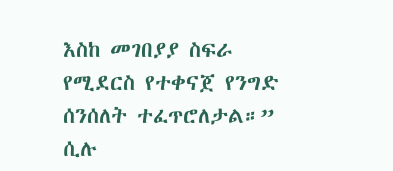እስከ መገበያያ ስፍራ የሚደርስ የተቀናጀ የንግድ ሰንሰለት ተፈጥሮለታል።” ሲሉ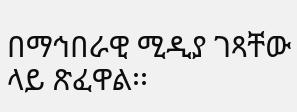በማኅበራዊ ሚዲያ ገጻቸው ላይ ጽፈዋል፡፡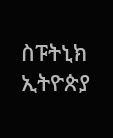ስፑትኒክ ኢትዮጵያ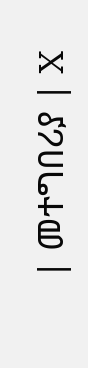| መተግበሪያ | X